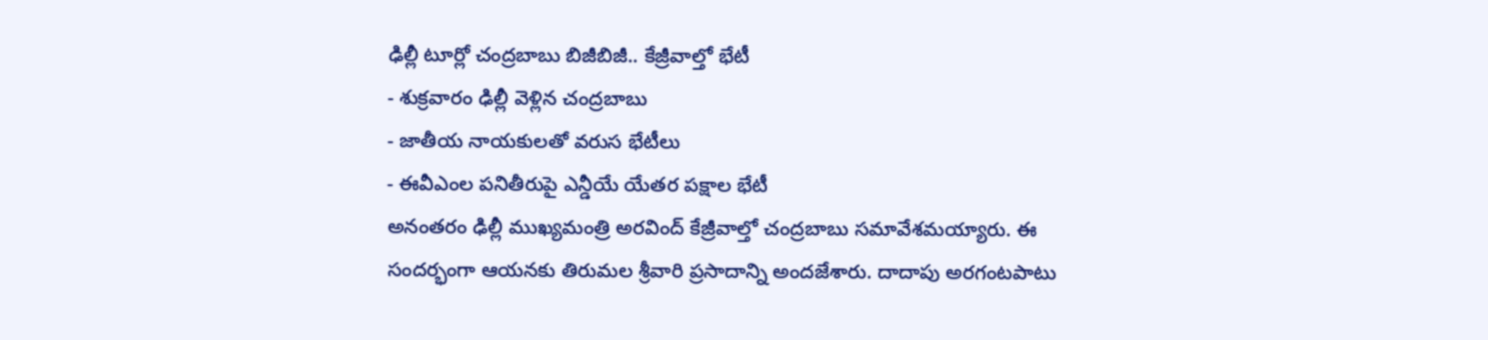ఢిల్లీ టూర్లో చంద్రబాబు బిజీబిజీ.. కేజ్రీవాల్తో భేటీ
- శుక్రవారం ఢిల్లీ వెళ్లిన చంద్రబాబు
- జాతీయ నాయకులతో వరుస భేటీలు
- ఈవీఎంల పనితీరుపై ఎన్డీయే యేతర పక్షాల భేటీ
అనంతరం ఢిల్లీ ముఖ్యమంత్రి అరవింద్ కేజ్రీవాల్తో చంద్రబాబు సమావేశమయ్యారు. ఈ సందర్భంగా ఆయనకు తిరుమల శ్రీవారి ప్రసాదాన్ని అందజేశారు. దాదాపు అరగంటపాటు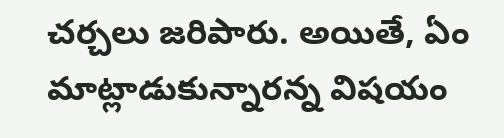చర్చలు జరిపారు. అయితే, ఏం మాట్లాడుకున్నారన్న విషయం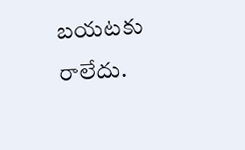బయటకు రాలేదు.